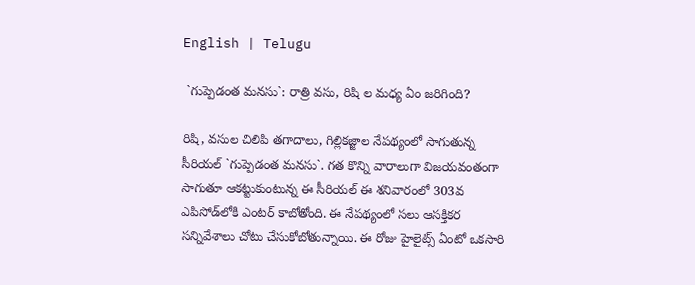English | Telugu

 `గుప్పెడంత మ‌న‌సు`: రాత్రి వ‌సు, రిషి ల మ‌ధ్య ఏం జ‌రిగింది?

రిషి, వసుల చిలిపి త‌గాదాలు, గిల్లిక‌జ్జాల‌ నేప‌థ్యంలో సాగుతున్న సీరియ‌ల్ `గుప్పెడంత మ‌న‌సు`. గ‌త కొన్ని వారాలుగా విజ‌య‌వంతంగా సాగుతూ ఆక‌ట్టుకుంటున్న ఈ సీరియ‌ల్ ఈ శ‌నివారంలో 303వ ఎపిసోడ్‌లోకి ఎంట‌ర్ కాబోతోంది. ఈ నేప‌థ్యంలో స‌లు ఆస‌క్తిక‌ర స‌న్నివేశాలు చోటు చేసుకోబోతున్నాయి. ఈ రోజు హైలైట్స్ ఏంటో ఒక‌సారి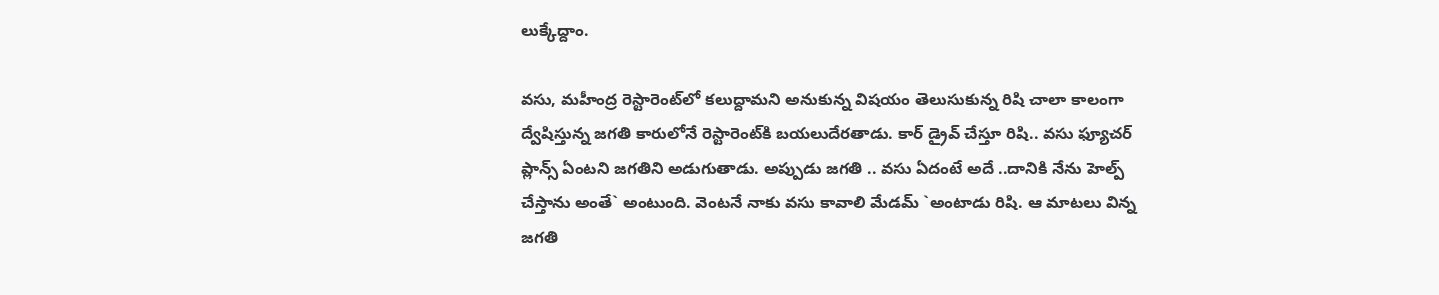లుక్కేద్దాం.

వ‌సు, మ‌హీంద్ర రెస్టారెంట్‌లో క‌లుద్దామ‌ని అనుకున్న విష‌యం తెలుసుకున్న రిషి చాలా కాలంగా ద్వేషిస్తున్న జ‌గ‌తి కారులోనే రెస్టారెంట్‌కి బ‌య‌లుదేర‌తాడు. కార్ డ్రైవ్ చేస్తూ రిషి.. వ‌సు ఫ్యూచ‌ర్ ప్లాన్స్ ఏంట‌ని జ‌గ‌తిని అడుగుతాడు. అప్పుడు జ‌గ‌తి .. వ‌సు ఏదంటే అదే ..దానికి నేను హెల్ప్ చేస్తాను అంతే` అంటుంది. వెంట‌నే నాకు వ‌సు కావాలి మేడ‌మ్ `అంటాడు రిషి. ఆ మాట‌లు విన్న జ‌గ‌తి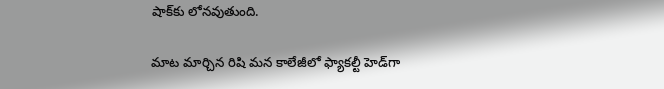షాక్‌కు లోన‌వుతుంది.

మాట మార్చిన రిషి మ‌న కాలేజీలో ఫ్యాక‌ల్టీ హెడ్‌గా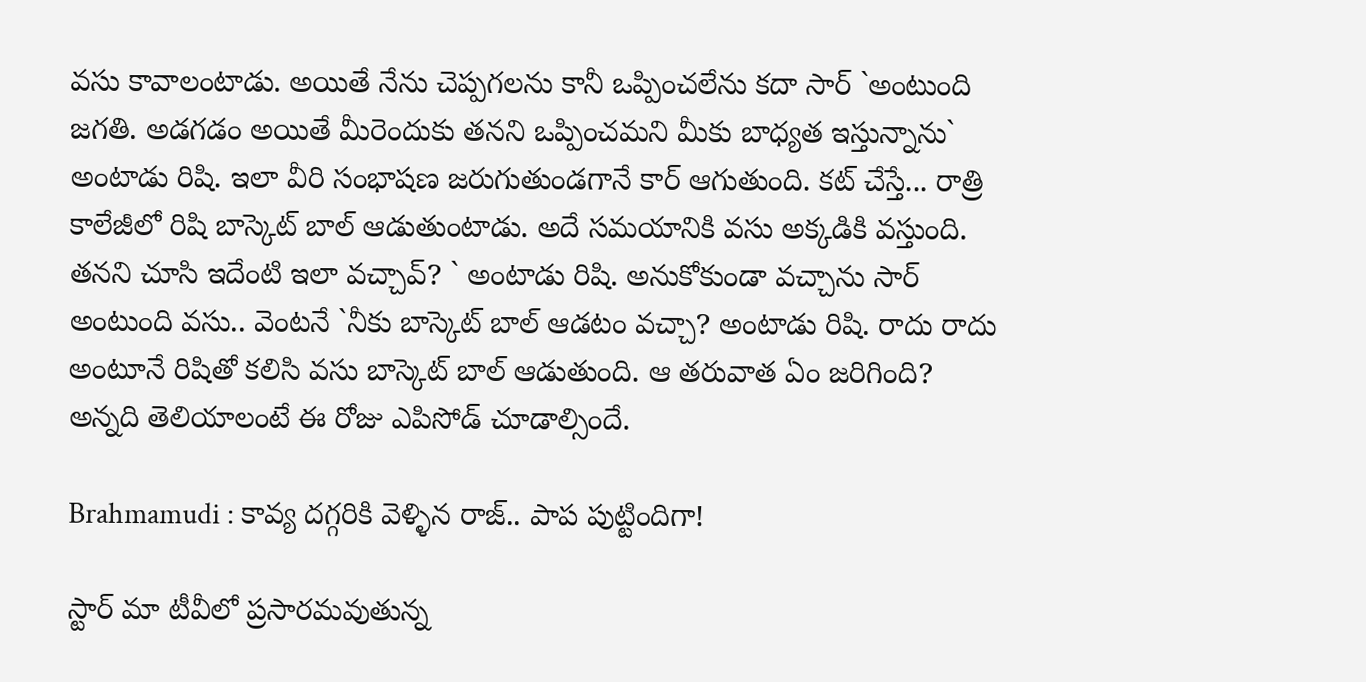వ‌సు కావాలంటాడు. అయితే నేను చెప్ప‌గ‌ల‌ను కానీ ఒప్పించ‌లేను క‌దా సార్ `అంటుంది జ‌గ‌తి. అడ‌గ‌డం అయితే మీరెందుకు త‌న‌ని ఒప్పించ‌మ‌ని మీకు బాధ్య‌త ఇస్తున్నాను` అంటాడు రిషి. ఇలా వీరి సంభాష‌ణ జ‌రుగుతుండ‌గానే కార్ ఆగుతుంది. క‌ట్ చేస్తే... రాత్రి కాలేజీలో రిషి బాస్కెట్ బాల్ ఆడుతుంటాడు. అదే స‌మ‌యానికి వ‌సు అక్క‌డికి వ‌స్తుంది. త‌న‌ని చూసి ఇదేంటి ఇలా వ‌చ్చావ్‌? ` అంటాడు రిషి. అనుకోకుండా వ‌చ్చాను సార్ అంటుంది వ‌సు.. వెంట‌నే `నీకు బాస్కెట్ బాల్ ఆడ‌టం వ‌చ్చా? అంటాడు రిషి. రాదు రాదు అంటూనే రిషితో క‌లిసి వ‌సు బాస్కెట్ బాల్ ఆడుతుంది. ఆ త‌రువాత ఏం జ‌రిగింది? అన్న‌ది తెలియాలంటే ఈ రోజు ఎపిసోడ్ చూడాల్సిందే.

Brahmamudi : కావ్య దగ్గరికి వెళ్ళిన రాజ్.. పాప పుట్టిందిగా!

స్టార్ మా టీవీలో ప్రసారమవుతున్న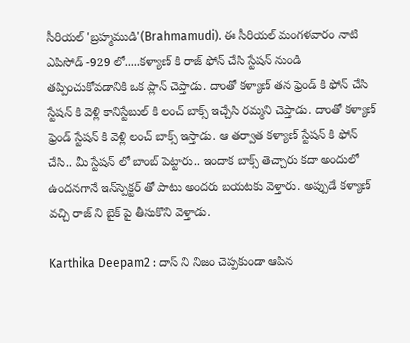సీరియల్ 'బ్రహ్మముడి'(Brahmamudi). ఈ సీరియల్ మంగళవారం నాటి ఎపిసోడ్ -929 లో.....కళ్యాణ్ కి రాజ్ ఫోన్ చేసి స్టేషన్ నుండి తప్పించుకోవడానికి ఒక ప్లాన్ చెప్తాడు. దాంతో కళ్యాణ్ తన ఫ్రెండ్ కి ఫోన్ చేసి స్టేషన్ కి వెళ్లి కానిస్టేబుల్ కి లంచ్ బాక్స్ ఇచ్చేసి రమ్మని చెప్తాడు. దాంతో కళ్యాణ్ ఫ్రెండ్ స్టేషన్ కి వెళ్లి లంచ్ బాక్స్ ఇస్తాడు. ఆ తర్వాత కళ్యాణ్ స్టేషన్ కి ఫోన్ చేసి.. మీ స్టేషన్ లో బాంబ్ పెట్టారు.. ఇందాక బాక్స్ తెచ్చారు కదా అందులో ఉందనగానే ఇన్‌స్పెక్టర్ తో పాటు అందరు బయటకు వెళ్తారు. అప్పుడే కళ్యాణ్ వచ్చి రాజ్ ని బైక్ పై తీసుకొని వెళ్తాడు.

Karthika Deepam2 : దాస్ ని నిజం చెప్పకుండా ఆపిన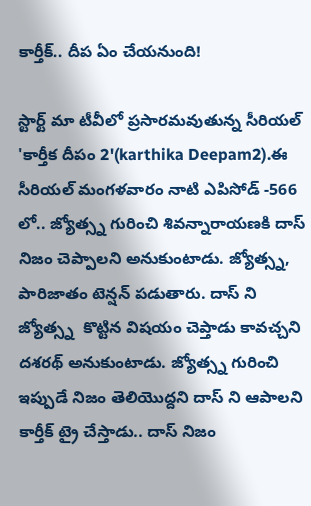కార్తీక్.. దీప ఏం చేయనుంది!

స్టార్ట్ మా టీవీలో ప్రసారమవుతున్న సీరియల్ 'కార్తీక దీపం 2'(karthika Deepam2).ఈ సీరియల్ మంగళవారం నాటి ఎపిసోడ్ -566 లో.. జ్యోత్స్న గురించి శివన్నారాయణకి దాస్ నిజం చెప్పాలని అనుకుంటాడు. జ్యోత్స్న, పారిజాతం టెన్షన్ పడుతారు. దాస్ ని జ్యోత్స్న  కొట్టిన విషయం చెప్తాడు కావచ్చని దశరథ్ అనుకుంటాడు. జ్యోత్స్న గురించి ఇప్పుడే నిజం తెలియొద్దని దాస్ ని ఆపాలని కార్తీక్ ట్రై చేస్తాడు.. దాస్ నిజం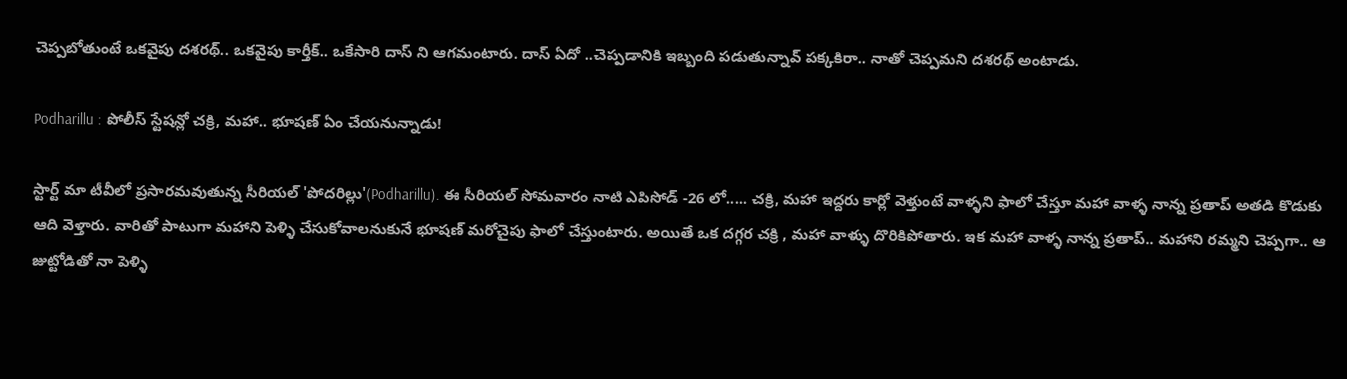చెప్పబోతుంటే ఒకవైపు దశరథ్.. ఒకవైపు కార్తీక్.. ఒకేసారి దాస్ ని ఆగమంటారు. దాస్ ఏదో ..చెప్పడానికి ఇబ్బంది పడుతున్నావ్ పక్కకిరా.. నాతో చెప్పమని దశరథ్ అంటాడు.

Podharillu : పోలీస్ స్టేషన్లో చక్రి, మహా.. భూషణ్ ఏం చేయనున్నాడు!

స్టార్ట్ మా టీవీలో ప్రసారమవుతున్న సీరియల్ 'పోదరిల్లు'(Podharillu). ఈ సీరియల్ సోమవారం నాటి ఎపిసోడ్ -26 లో..... చక్రి, మహా ఇద్దరు కార్లో వెళ్తుంటే వాళ్ళని ఫాలో చేస్తూ మహా వాళ్ళ నాన్న ప్రతాప్ అతడి కొడుకు ఆది వెళ్తారు. వారితో పాటుగా మహాని పెళ్ళి చేసుకోవాలనుకునే భూషణ్ మరోచైపు ఫాలో చేస్తుంటారు. అయితే ఒక దగ్గర చక్రి , మహా వాళ్ళు దొరికిపోతారు. ఇక మహా వాళ్ళ నాన్న ప్రతాప్.. మహాని రమ్మని చెప్పగా.. ఆ జుట్టోడితో నా పెళ్ళి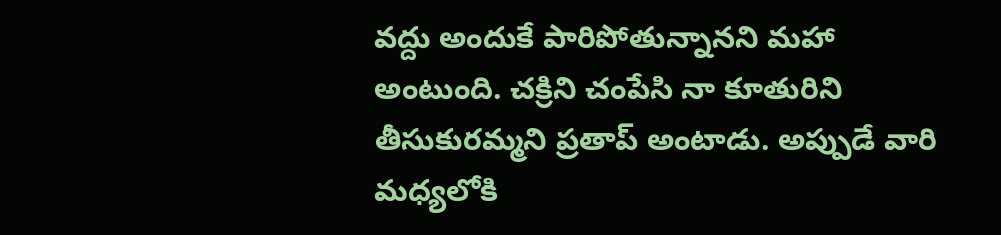వద్దు అందుకే పారిపోతున్నానని మహా అంటుంది. చక్రిని చంపేసి నా కూతురిని తీసుకురమ్మని ప్రతాప్ అంటాడు. అప్పుడే వారి మధ్యలోకి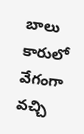బాలు కారులో వేగంగా వచ్చి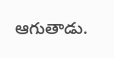ఆగుతాడు.